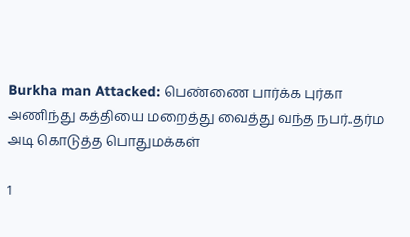Burkha man Attacked: பெண்ணை பார்க்க புர்கா அணிந்து கத்தியை மறைத்து வைத்து வந்த நபர்..தர்ம அடி கொடுத்த பொதுமக்கள்

1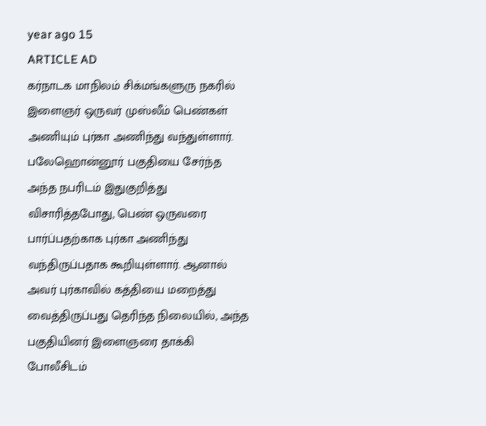year ago 15
ARTICLE AD
கர்நாடக மாநிலம் சிக்மங்களுரு நகரில் இளைஞர் ஒருவர் முஸ்லீம் பெண்கள் அணியும் புர்கா அணிந்து வந்துள்ளார். பலேஹொன்னூர் பகுதியை சேர்ந்த அந்த நபரிடம் இதுகுறித்து விசாரித்தபோது, பெண் ஒருவரை பார்ப்பதற்காக புர்கா அணிந்து வந்திருப்பதாக கூறியுள்ளார். ஆனால் அவர் புர்காவில் கத்தியை மறைத்து வைத்திருப்பது தெரிந்த நிலையில், அந்த பகுதியினர் இளைஞரை தாக்கி போலீசிடம்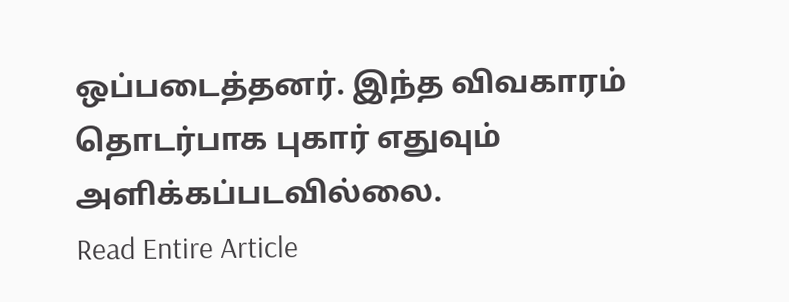ஒப்படைத்தனர். இந்த விவகாரம் தொடர்பாக புகார் எதுவும் அளிக்கப்படவில்லை.
Read Entire Article